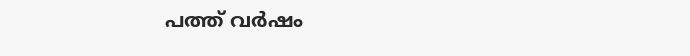പത്ത് വര്‍ഷം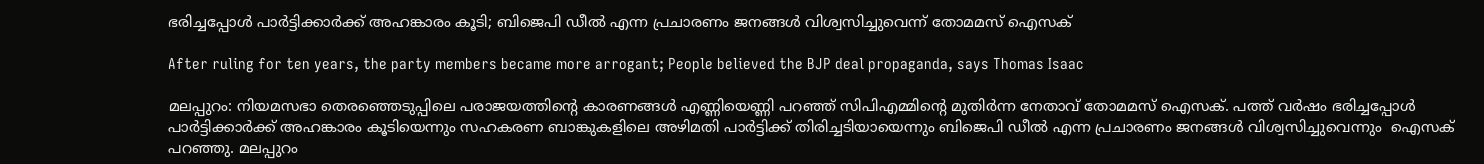ഭരിച്ചപ്പോള്‍ പാര്‍ട്ടിക്കാര്‍ക്ക് അഹങ്കാരം കൂടി; ബിജെപി ഡീല്‍ എന്ന പ്രചാരണം ജനങ്ങള്‍ വിശ്വസിച്ചുവെന്ന് തോമമസ് ഐസക്

After ruling for ten years, the party members became more arrogant; People believed the BJP deal propaganda, says Thomas Isaac

മലപ്പുറം: നിയമസഭാ തെരഞ്ഞെടുപ്പിലെ പരാജയത്തിന്റെ കാരണങ്ങള്‍ എണ്ണിയെണ്ണി പറഞ്ഞ് സിപിഎമ്മിന്റെ മുതിര്‍ന്ന നേതാവ് തോമമസ് ഐസക്. പത്ത് വര്‍ഷം ഭരിച്ചപ്പോള്‍ പാര്‍ട്ടിക്കാര്‍ക്ക് അഹങ്കാരം കൂടിയെന്നും സഹകരണ ബാങ്കുകളിലെ അഴിമതി പാര്‍ട്ടിക്ക് തിരിച്ചടിയായെന്നും ബിജെപി ഡീല്‍ എന്ന പ്രചാരണം ജനങ്ങള്‍ വിശ്വസിച്ചുവെന്നും  ഐസക് പറഞ്ഞു. മലപ്പുറം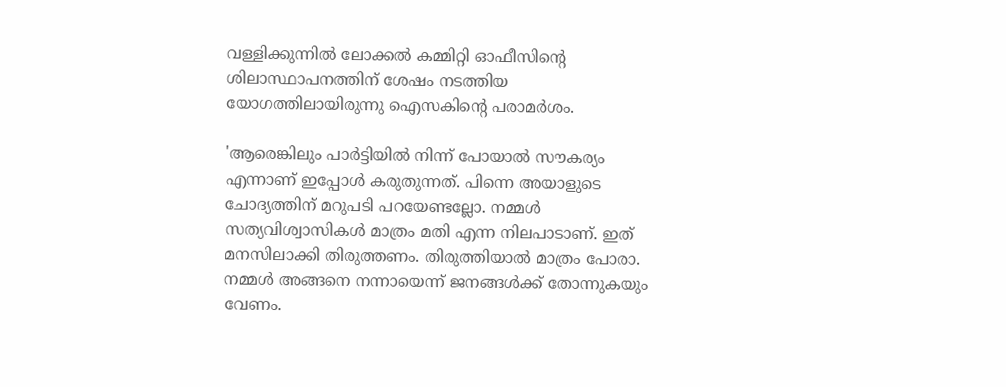വള്ളിക്കുന്നില്‍ ലോക്കല്‍ കമ്മിറ്റി ഓഫീസിന്റെ ശിലാസ്ഥാപനത്തിന് ശേഷം നടത്തിയ യോഗത്തിലായിരുന്നു ഐസകിന്റെ പരാമര്‍ശം.

'ആരെങ്കിലും പാര്‍ട്ടിയില്‍ നിന്ന് പോയാല്‍ സൗകര്യം എന്നാണ് ഇപ്പോള്‍ കരുതുന്നത്. പിന്നെ അയാളുടെ ചോദ്യത്തിന് മറുപടി പറയേണ്ടല്ലോ. നമ്മള്‍ സത്യവിശ്വാസികള്‍ മാത്രം മതി എന്ന നിലപാടാണ്. ഇത് മനസിലാക്കി തിരുത്തണം. തിരുത്തിയാല്‍ മാത്രം പോരാ. നമ്മള്‍ അങ്ങനെ നന്നായെന്ന് ജനങ്ങള്‍ക്ക് തോന്നുകയും വേണം.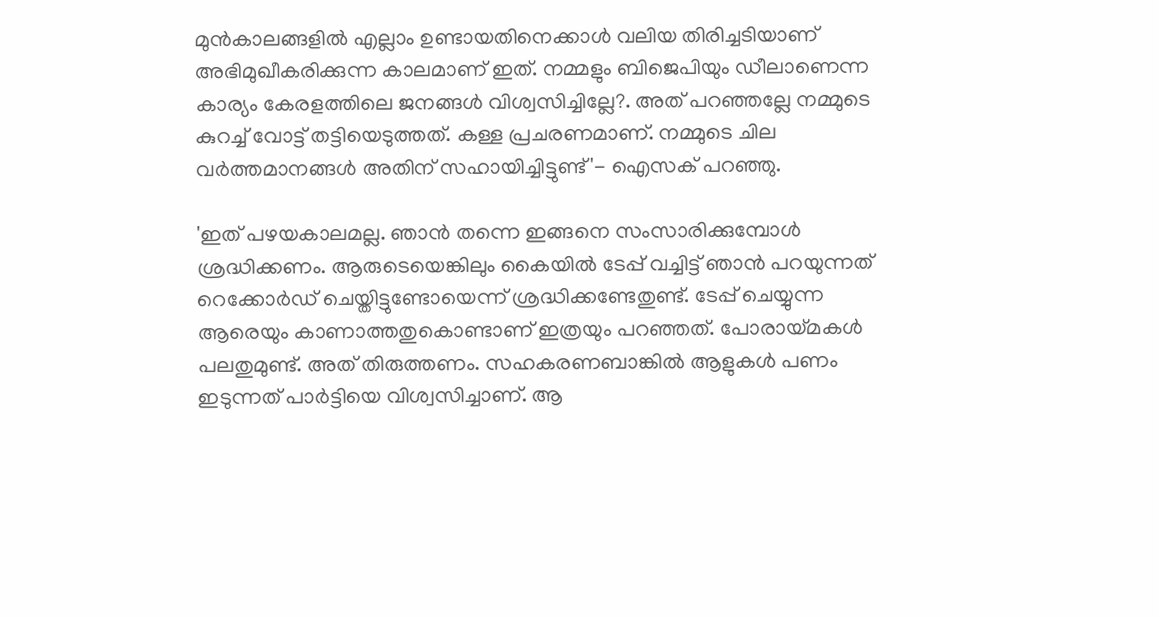മുന്‍കാലങ്ങളില്‍ എല്ലാം ഉണ്ടായതിനെക്കാള്‍ വലിയ തിരിച്ചടിയാണ് അഭിമുഖീകരിക്കുന്ന കാലമാണ് ഇത്. നമ്മളും ബിജെപിയും ഡീലാണെന്ന കാര്യം കേരളത്തിലെ ജനങ്ങള്‍ വിശ്വസിച്ചില്ലേ?. അത് പറഞ്ഞല്ലേ നമ്മുടെ കുറച്ച് വോട്ട് തട്ടിയെടുത്തത്. കള്ള പ്രചരണമാണ്. നമ്മുടെ ചില വര്‍ത്തമാനങ്ങള്‍ അതിന് സഹായിച്ചിട്ടുണ്ട്'- ഐസക് പറഞ്ഞു.

'ഇത് പഴയകാലമല്ല. ഞാന്‍ തന്നെ ഇങ്ങനെ സംസാരിക്കുമ്പോള്‍ ശ്രദ്ധിക്കണം. ആരുടെയെങ്കിലും കൈയില്‍ ടേപ്പ് വച്ചിട്ട് ഞാന്‍ പറയുന്നത് റെക്കോര്‍ഡ് ചെയ്തിട്ടുണ്ടോയെന്ന് ശ്രദ്ധിക്കണ്ടേതുണ്ട്. ടേപ്പ് ചെയ്യുന്ന ആരെയും കാണാത്തതുകൊണ്ടാണ് ഇത്രയും പറഞ്ഞത്. പോരായ്മകള്‍ പലതുമുണ്ട്. അത് തിരുത്തണം. സഹകരണബാങ്കില്‍ ആളുകള്‍ പണം ഇടുന്നത് പാര്‍ട്ടിയെ വിശ്വസിച്ചാണ്. ആ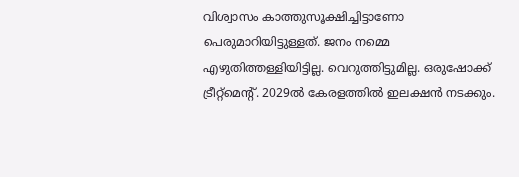വിശ്വാസം കാത്തുസൂക്ഷിച്ചിട്ടാണോ പെരുമാറിയിട്ടുള്ളത്. ജനം നമ്മെ എഴുതിത്തള്ളിയിട്ടില്ല. വെറുത്തിട്ടുമില്ല. ഒരുഷോക്ക് ട്രീറ്റ്‌മെന്റ്. 2029ല്‍ കേരളത്തില്‍ ഇലക്ഷന്‍ നടക്കും.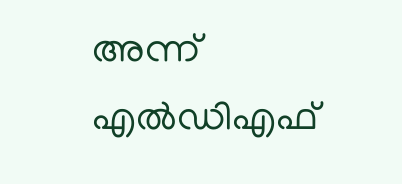അന്ന് എല്‍ഡിഎഫ്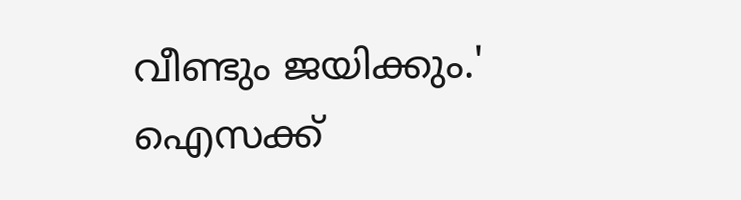വീണ്ടും ജയിക്കും.' ഐസക്ക്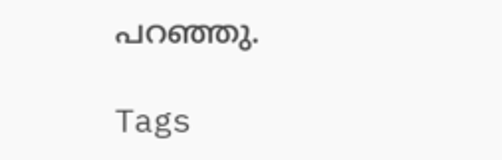പറഞ്ഞു.

Tags